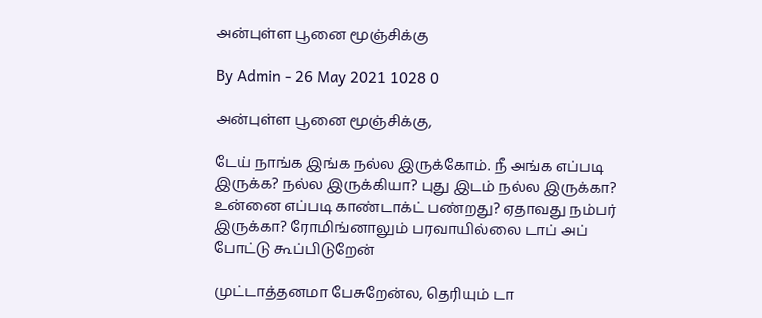அன்புள்ள பூனை மூஞ்சிக்கு

By Admin - 26 May 2021 1028 0

அன்புள்ள பூனை மூஞ்சிக்கு,

டேய் நாங்க இங்க நல்ல இருக்கோம். நீ அங்க எப்படி இருக்க? நல்ல இருக்கியா? புது இடம் நல்ல இருக்கா? உன்னை எப்படி காண்டாக்ட் பண்றது? ஏதாவது நம்பர் இருக்கா? ரோமிங்னாலும் பரவாயில்லை டாப் அப் போட்டு கூப்பிடுறேன்

முட்டாத்தனமா பேசுறேன்ல, தெரியும் டா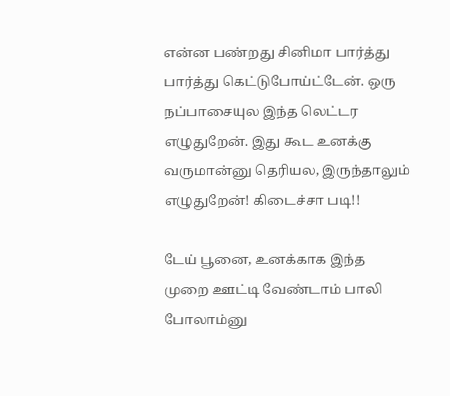என்ன பண்றது சினிமா பார்த்து பார்த்து கெட்டுபோய்ட்டேன். ஒரு நப்பாசையுல இந்த லெட்டர எழுதுறேன். இது கூட உனக்கு வருமான்னு தெரியல, இருந்தாலும் எழுதுறேன்! கிடைச்சா படி!!

டேய் பூனை, உனக்காக இந்த முறை ஊட்டி வேண்டாம் பாலி போலாம்னு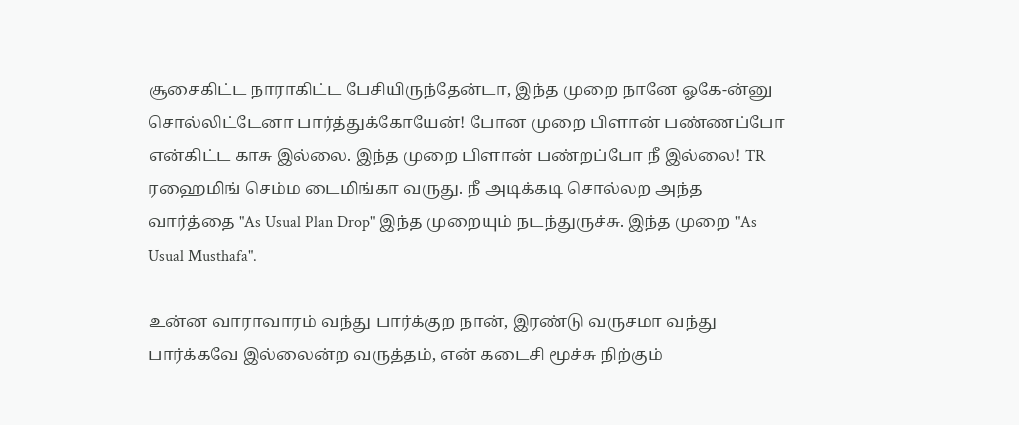சூசைகிட்ட நாராகிட்ட பேசியிருந்தேன்டா, இந்த முறை நானே ஓகே-ன்னு சொல்லிட்டேனா பார்த்துக்கோயேன்! போன முறை பிளான் பண்ணப்போ என்கிட்ட காசு இல்லை. இந்த முறை பிளான் பண்றப்போ நீ இல்லை! TR ரஹைமிங் செம்ம டைமிங்கா வருது. நீ அடிக்கடி சொல்லற அந்த வார்த்தை "As Usual Plan Drop" இந்த முறையும் நடந்துருச்சு. இந்த முறை "As Usual Musthafa".

உன்ன வாராவாரம் வந்து பார்க்குற நான், இரண்டு வருசமா வந்து பார்க்கவே இல்லைன்ற வருத்தம், என் கடைசி மூச்சு நிற்கும்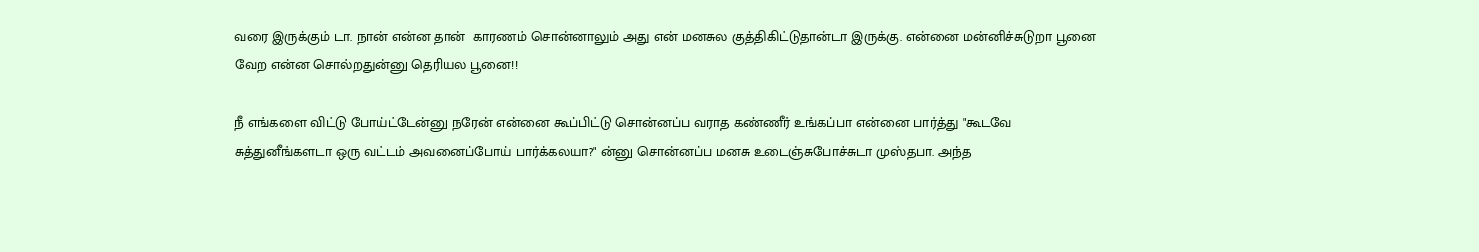வரை இருக்கும் டா. நான் என்ன தான்  காரணம் சொன்னாலும் அது என் மனசுல குத்திகிட்டுதான்டா இருக்கு. என்னை மன்னிச்சுடுறா பூனை வேற என்ன சொல்றதுன்னு தெரியல பூனை!!

நீ எங்களை விட்டு போய்ட்டேன்னு நரேன் என்னை கூப்பிட்டு சொன்னப்ப வராத கண்ணீர் உங்கப்பா என்னை பார்த்து "கூடவே சுத்துனீங்களடா ஒரு வட்டம் அவனைப்போய் பார்க்கலயா?" ன்னு சொன்னப்ப மனசு உடைஞ்சுபோச்சுடா முஸ்தபா. அந்த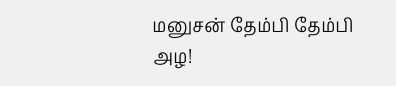மனுசன் தேம்பி தேம்பி அழ!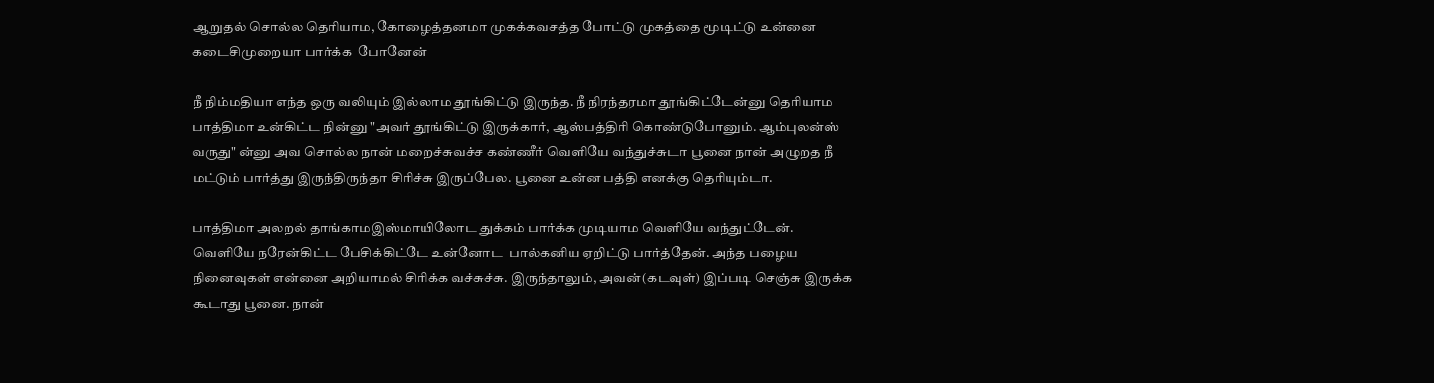ஆறுதல் சொல்ல தெரியாம, கோழைத்தனமா முகக்கவசத்த போட்டு முகத்தை மூடிட்டு உன்னை கடைசிமுறையா பார்க்க  போனேன்

நீ நிம்மதியா எந்த ஒரு வலியும் இல்லாம தூங்கிட்டு இருந்த. நீ நிரந்தரமா தூங்கிட்டேன்னு தெரியாம பாத்திமா உன்கிட்ட நின்னு "அவர் தூங்கிட்டு இருக்கார், ஆஸ்பத்திரி கொண்டுபோனும். ஆம்புலன்ஸ் வருது" ன்னு அவ சொல்ல நான் மறைச்சுவச்ச கண்ணீர் வெளியே வந்துச்சுடா பூனை நான் அழுறத நீ மட்டும் பார்த்து இருந்திருந்தா சிரிச்சு இருப்பேல. பூனை உன்ன பத்தி எனக்கு தெரியும்டா.

பாத்திமா அலறல் தாங்காமஇஸ்மாயிலோட துக்கம் பார்க்க முடியாம வெளியே வந்துட்டேன். வெளியே நரேன்கிட்ட பேசிக்கிட்டே உன்னோட  பால்கனிய ஏறிட்டு பார்த்தேன். அந்த பழைய நினைவுகள் என்னை அறியாமல் சிரிக்க வச்சுச்சு. இருந்தாலும், அவன்(கடவுள்) இப்படி செஞ்சு இருக்க கூடாது பூனை. நான்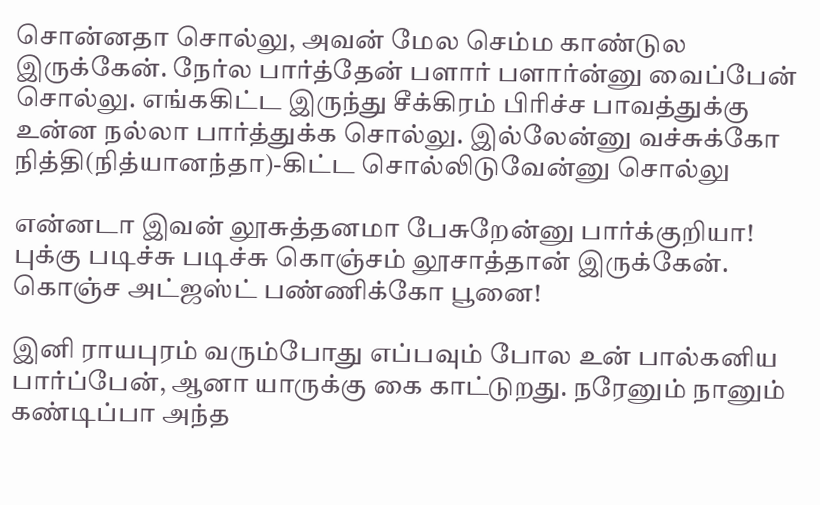சொன்னதா சொல்லு, அவன் மேல செம்ம காண்டுல இருக்கேன். நேர்ல பார்த்தேன் பளார் பளார்ன்னு வைப்பேன் சொல்லு. எங்ககிட்ட இருந்து சீக்கிரம் பிரிச்ச பாவத்துக்கு உன்ன நல்லா பார்த்துக்க சொல்லு. இல்லேன்னு வச்சுக்கோ நித்தி(நித்யானந்தா)-கிட்ட சொல்லிடுவேன்னு சொல்லு

என்னடா இவன் லூசுத்தனமா பேசுறேன்னு பார்க்குறியா! புக்கு படிச்சு படிச்சு கொஞ்சம் லூசாத்தான் இருக்கேன். கொஞ்ச அட்ஜஸ்ட் பண்ணிக்கோ பூனை!

இனி ராயபுரம் வரும்போது எப்பவும் போல உன் பால்கனிய பார்ப்பேன், ஆனா யாருக்கு கை காட்டுறது. நரேனும் நானும் கண்டிப்பா அந்த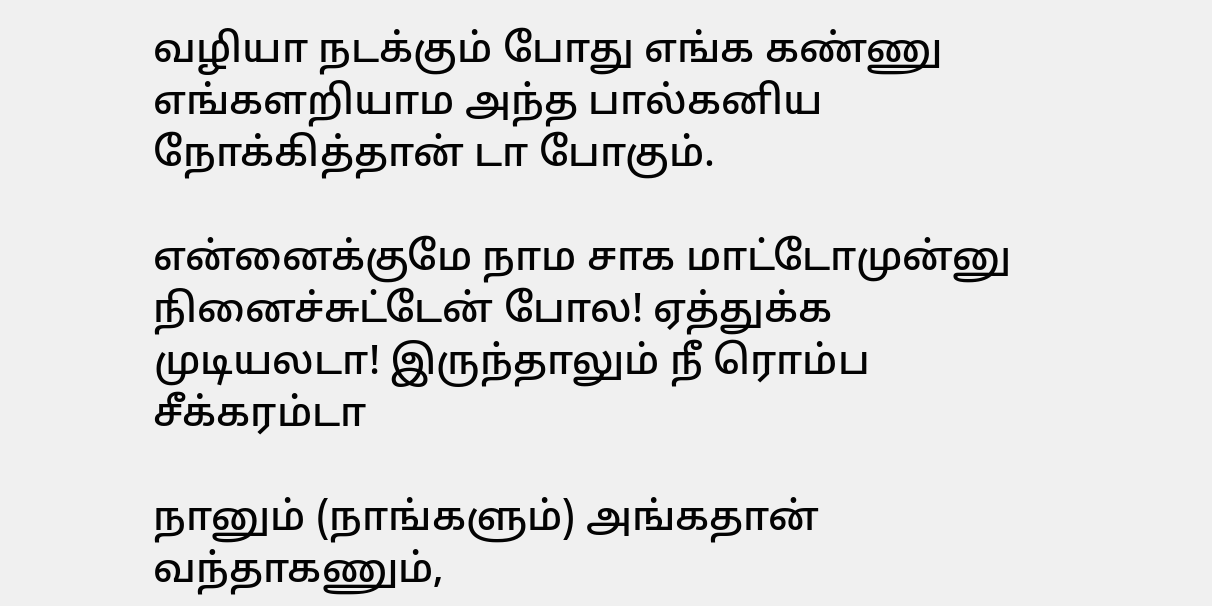வழியா நடக்கும் போது எங்க கண்ணு எங்களறியாம அந்த பால்கனிய நோக்கித்தான் டா போகும்.

என்னைக்குமே நாம சாக மாட்டோமுன்னு நினைச்சுட்டேன் போல! ஏத்துக்க முடியலடா! இருந்தாலும் நீ ரொம்ப சீக்கரம்டா

நானும் (நாங்களும்) அங்கதான் வந்தாகணும்,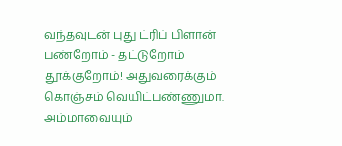வந்தவுடன் புது ட்ரிப் பிளான் பண்றோம் - தட்டுறோம் தூக்குறோம்! அதுவரைக்கும் கொஞ்சம் வெயிட்பண்ணுமா. அம்மாவையும்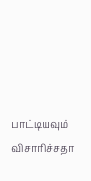பாட்டியவும் விசாரிச்சதா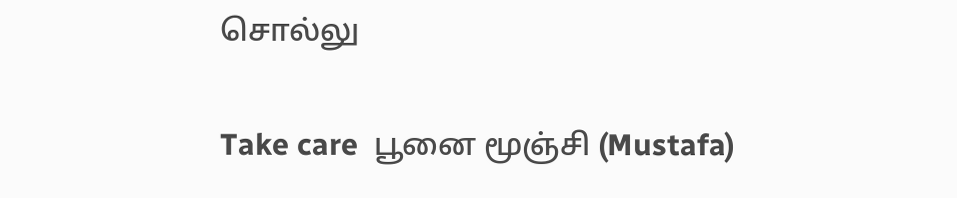சொல்லு

Take care  பூனை மூஞ்சி (Mustafa)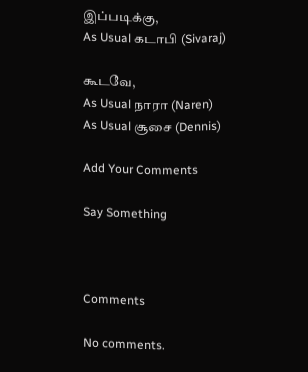இப்படிக்கு,
As Usual கடாபி (Sivaraj)

கூடவே,
As Usual நாரா (Naren)
As Usual சூசை (Dennis)

Add Your Comments

Say Something



Comments

No comments.